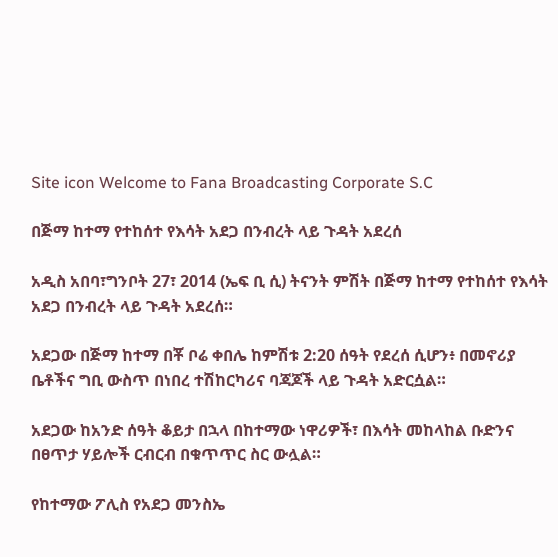Site icon Welcome to Fana Broadcasting Corporate S.C

በጅማ ከተማ የተከሰተ የእሳት አደጋ በንብረት ላይ ጉዳት አደረሰ

አዲስ አበባ፣ግንቦት 27፣ 2014 (ኤፍ ቢ ሲ) ትናንት ምሽት በጅማ ከተማ የተከሰተ የእሳት አደጋ በንብረት ላይ ጉዳት አደረሰ።

አደጋው በጅማ ከተማ በቾ ቦሬ ቀበሌ ከምሽቱ 2:20 ሰዓት የደረሰ ሲሆን፥ በመኖሪያ ቤቶችና ግቢ ውስጥ በነበረ ተሽከርካሪና ባጃጆች ላይ ጉዳት አድርሷል።

አደጋው ከአንድ ሰዓት ቆይታ በኋላ በከተማው ነዋሪዎች፣ በእሳት መከላከል ቡድንና በፀጥታ ሃይሎች ርብርብ በቁጥጥር ስር ውሏል።

የከተማው ፖሊስ የአደጋ መንስኤ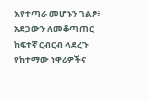እየተጣራ መሆኑን ገልፆ፥ አደጋውን ለመቆጣጠር ከፍተኛ ርብርብ ላደረጉ የከተማው ነዋሪዎችና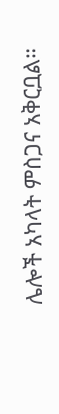ሌሎች አካላት ምስጋና አቅርቧል።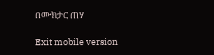በሙክታር ጠሃ

Exit mobile version